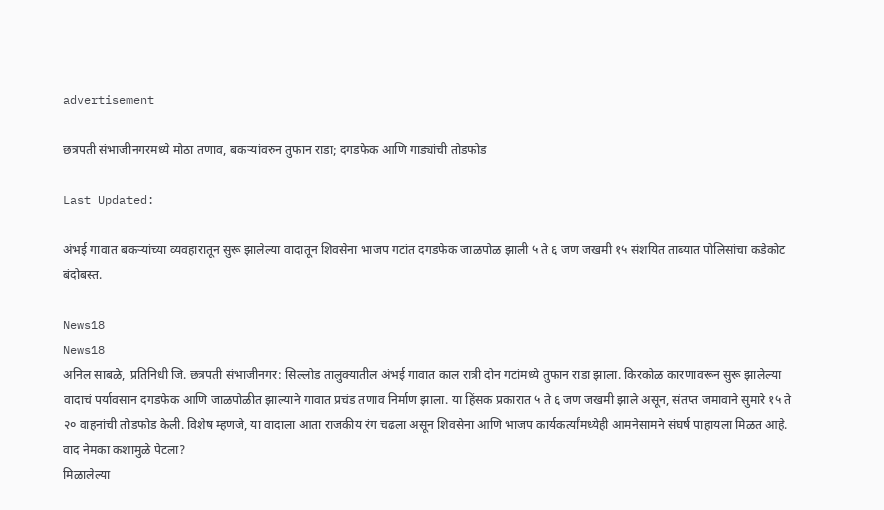advertisement

छत्रपती संभाजीनगरमध्ये मोठा तणाव, बकऱ्यांवरुन तुफान राडा; दगडफेक आणि गाड्यांची तोडफोड

Last Updated:

अंभई गावात बकऱ्यांच्या व्यवहारातून सुरू झालेल्या वादातून शिवसेना भाजप गटांत दगडफेक जाळपोळ झाली ५ ते ६ जण जखमी १५ संशयित ताब्यात पोलिसांचा कडेकोट बंदोबस्त.

News18
News18
अनिल साबळे, प्रतिनिधी जि. छत्रपती संभाजीनगर: सिल्लोड तालुक्यातील अंभई गावात काल रात्री दोन गटांमध्ये तुफान राडा झाला. किरकोळ कारणावरून सुरू झालेल्या वादाचं पर्यावसान दगडफेक आणि जाळपोळीत झाल्याने गावात प्रचंड तणाव निर्माण झाला. या हिंसक प्रकारात ५ ते ६ जण जखमी झाले असून, संतप्त जमावाने सुमारे १५ ते २० वाहनांची तोडफोड केली. विशेष म्हणजे, या वादाला आता राजकीय रंग चढला असून शिवसेना आणि भाजप कार्यकर्त्यांमध्येही आमनेसामने संघर्ष पाहायला मिळत आहे.
वाद नेमका कशामुळे पेटला?
मिळालेल्या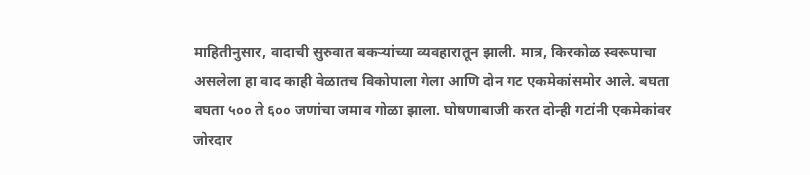माहितीनुसार, वादाची सुरुवात बकऱ्यांच्या व्यवहारातून झाली. मात्र, किरकोळ स्वरूपाचा असलेला हा वाद काही वेळातच विकोपाला गेला आणि दोन गट एकमेकांसमोर आले. बघता बघता ५०० ते ६०० जणांचा जमाव गोळा झाला. घोषणाबाजी करत दोन्ही गटांनी एकमेकांवर जोरदार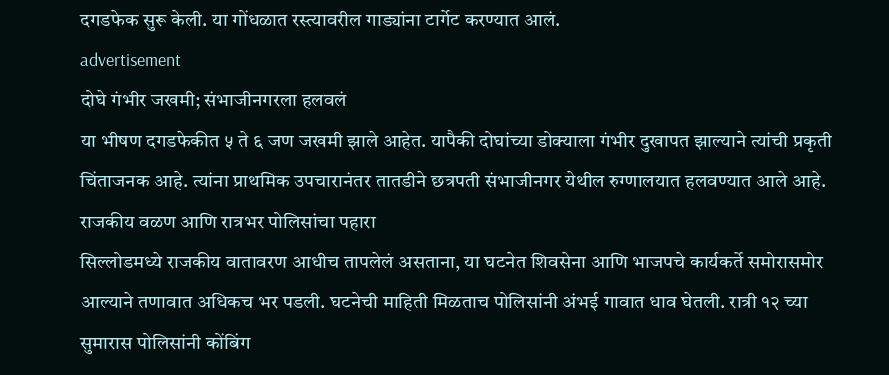दगडफेक सुरू केली. या गोंधळात रस्त्यावरील गाड्यांना टार्गेट करण्यात आलं.
advertisement
दोघे गंभीर जखमी; संभाजीनगरला हलवलं
या भीषण दगडफेकीत ५ ते ६ जण जखमी झाले आहेत. यापैकी दोघांच्या डोक्याला गंभीर दुखापत झाल्याने त्यांची प्रकृती चिंताजनक आहे. त्यांना प्राथमिक उपचारानंतर तातडीने छत्रपती संभाजीनगर येथील रुग्णालयात हलवण्यात आले आहे.
राजकीय वळण आणि रात्रभर पोलिसांचा पहारा
सिल्लोडमध्ये राजकीय वातावरण आधीच तापलेलं असताना, या घटनेत शिवसेना आणि भाजपचे कार्यकर्ते समोरासमोर आल्याने तणावात अधिकच भर पडली. घटनेची माहिती मिळताच पोलिसांनी अंभई गावात धाव घेतली. रात्री १२ च्या सुमारास पोलिसांनी कोंबिंग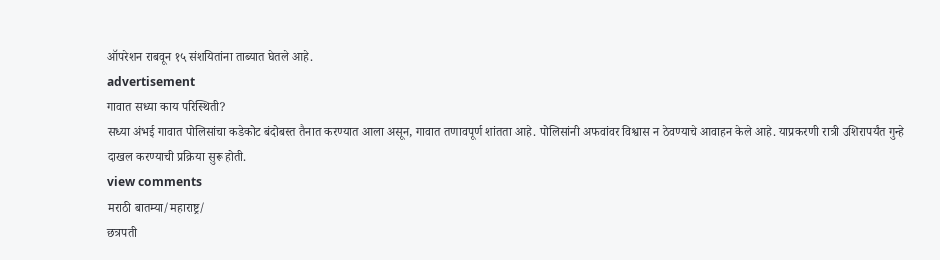ऑपरेशन राबवून १५ संशयितांना ताब्यात घेतले आहे.
advertisement
गावात सध्या काय परिस्थिती?
सध्या अंभई गावात पोलिसांचा कडेकोट बंदोबस्त तैनात करण्यात आला असून, गावात तणावपूर्ण शांतता आहे. पोलिसांनी अफवांवर विश्वास न ठेवण्याचे आवाहन केले आहे. याप्रकरणी रात्री उशिरापर्यंत गुन्हे दाखल करण्याची प्रक्रिया सुरू होती.
view comments
मराठी बातम्या/महाराष्ट्र/
छत्रपती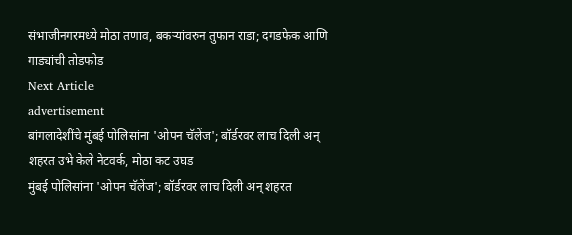संभाजीनगरमध्ये मोठा तणाव, बकऱ्यांवरुन तुफान राडा; दगडफेक आणि गाड्यांची तोडफोड
Next Article
advertisement
बांगलादेशींचे मुंबई पोलिसांना 'ओपन चॅलेंज'; बॉर्डरवर लाच दिली अन् शहरत उभे केले नेटवर्क, मोठा कट उघड
मुंबई पोलिसांना 'ओपन चॅलेंज'; बॉर्डरवर लाच दिली अन् शहरत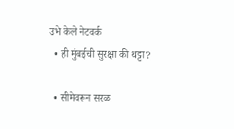उभे केले नेटवर्क
  • ही मुंबईची सुरक्षा की थट्टा?

  • सीमेवरून सरळ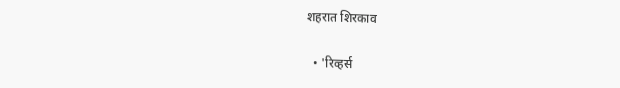शहरात शिरकाव

  • 'रिव्हर्स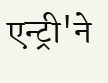एन्ट्री'ने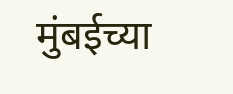मुंबईच्या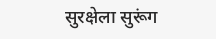सुरक्षेला सुरूंग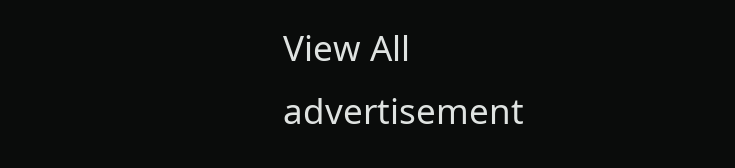View All
advertisement